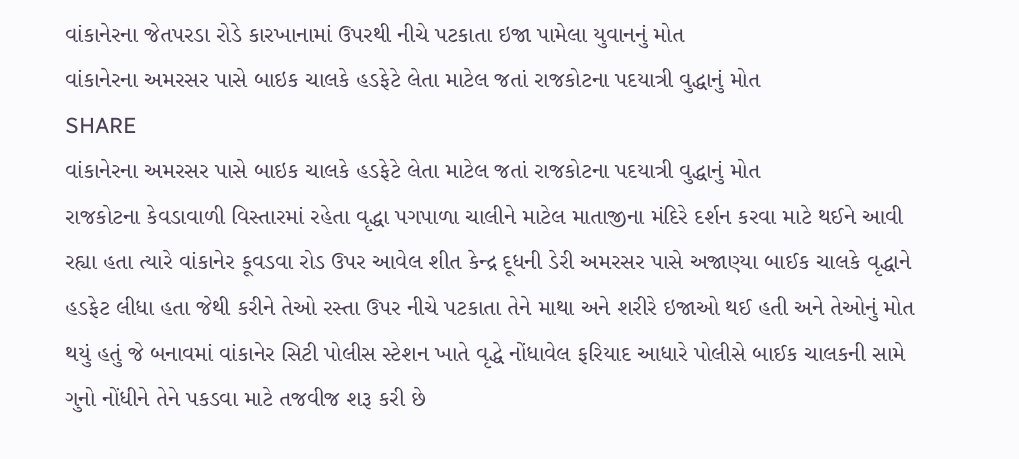વાંકાનેરના જેતપરડા રોડે કારખાનામાં ઉપરથી નીચે પટકાતા ઇજા પામેલા યુવાનનું મોત
વાંકાનેરના અમરસર પાસે બાઇક ચાલકે હડફેટે લેતા માટેલ જતાં રાજકોટના પદયાત્રી વુદ્ધાનું મોત
SHARE
વાંકાનેરના અમરસર પાસે બાઇક ચાલકે હડફેટે લેતા માટેલ જતાં રાજકોટના પદયાત્રી વુદ્ધાનું મોત
રાજકોટના કેવડાવાળી વિસ્તારમાં રહેતા વૃદ્ધા પગપાળા ચાલીને માટેલ માતાજીના મંદિરે દર્શન કરવા માટે થઈને આવી રહ્યા હતા ત્યારે વાંકાનેર કૂવડવા રોડ ઉપર આવેલ શીત કેન્દ્ર દૂધની ડેરી અમરસર પાસે અજાણ્યા બાઈક ચાલકે વૃદ્ધાને હડફેટ લીધા હતા જેથી કરીને તેઓ રસ્તા ઉપર નીચે પટકાતા તેને માથા અને શરીરે ઇજાઓ થઈ હતી અને તેઓનું મોત થયું હતું જે બનાવમાં વાંકાનેર સિટી પોલીસ સ્ટેશન ખાતે વૃદ્ધે નોંધાવેલ ફરિયાદ આધારે પોલીસે બાઈક ચાલકની સામે ગુનો નોંધીને તેને પકડવા માટે તજવીજ શરૂ કરી છે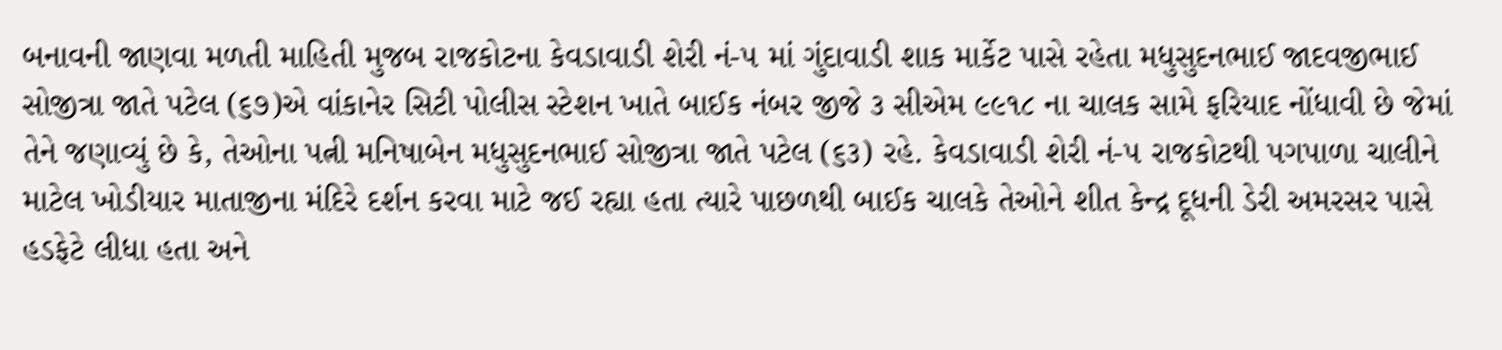બનાવની જાણવા મળતી માહિતી મુજબ રાજકોટના કેવડાવાડી શેરી નં-૫ માં ગુંદાવાડી શાક માર્કેટ પાસે રહેતા મધુસુદનભાઈ જાદવજીભાઈ સોજીત્રા જાતે પટેલ (૬૭)એ વાંકાનેર સિટી પોલીસ સ્ટેશન ખાતે બાઈક નંબર જીજે ૩ સીએમ ૯૯૧૮ ના ચાલક સામે ફરિયાદ નોંધાવી છે જેમાં તેને જણાવ્યું છે કે, તેઓના પત્ની મનિષાબેન મધુસુદનભાઈ સોજીત્રા જાતે પટેલ (૬૩) રહે. કેવડાવાડી શેરી નં-૫ રાજકોટથી પગપાળા ચાલીને માટેલ ખોડીયાર માતાજીના મંદિરે દર્શન કરવા માટે જઈ રહ્યા હતા ત્યારે પાછળથી બાઈક ચાલકે તેઓને શીત કેન્દ્ર દૂધની ડેરી અમરસર પાસે હડફેટે લીધા હતા અને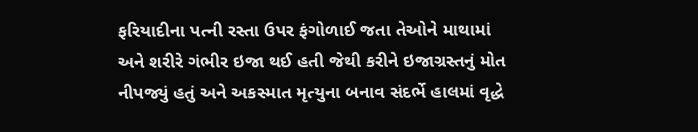ફરિયાદીના પત્ની રસ્તા ઉપર ફંગોળાઈ જતા તેઓને માથામાં અને શરીરે ગંભીર ઇજા થઈ હતી જેથી કરીને ઇજાગ્રસ્તનું મોત નીપજ્યું હતું અને અકસ્માત મૃત્યુના બનાવ સંદર્ભે હાલમાં વૃદ્ધે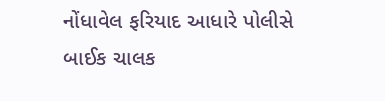નોંધાવેલ ફરિયાદ આધારે પોલીસે બાઈક ચાલક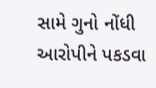સામે ગુનો નોંધી આરોપીને પકડવા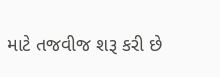માટે તજવીજ શરૂ કરી છે